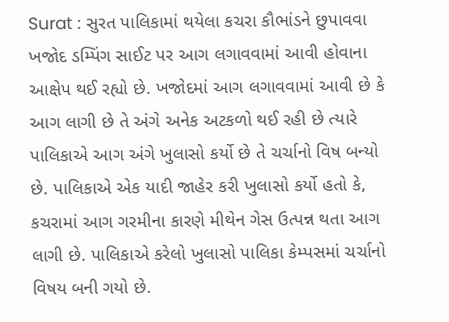Surat : સુરત પાલિકામાં થયેલા કચરા કૌભાંડને છુપાવવા ખજોદ ડમ્પિંગ સાઈટ પર આગ લગાવવામાં આવી હોવાના આક્ષેપ થઈ રહ્યો છે. ખજોદમાં આગ લગાવવામાં આવી છે કે આગ લાગી છે તે અંગે અનેક અટકળો થઈ રહી છે ત્યારે પાલિકાએ આગ અંગે ખુલાસો કર્યો છે તે ચર્ચાનો વિષ બન્યો છે. પાલિકાએ એક યાદી જાહેર કરી ખુલાસો કર્યો હતો કે, કચરામાં આગ ગરમીના કારણે મીથેન ગેસ ઉત્પન્ન થતા આગ લાગી છે. પાલિકાએ કરેલો ખુલાસો પાલિકા કેમ્પસમાં ચર્ચાનો વિષય બની ગયો છે.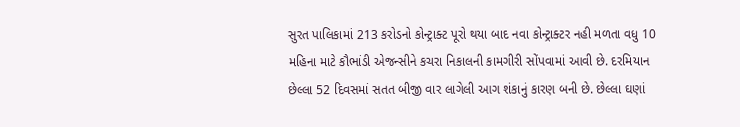સુરત પાલિકામાં 213 કરોડનો કોન્ટ્રાક્ટ પૂરો થયા બાદ નવા કોન્ટ્રાક્ટર નહી મળતા વધુ 10 મહિના માટે કૌભાંડી એજન્સીને કચરા નિકાલની કામગીરી સોંપવામાં આવી છે. દરમિયાન છેલ્લા 52 દિવસમાં સતત બીજી વાર લાગેલી આગ શંકાનું કારણ બની છે. છેલ્લા ઘણાં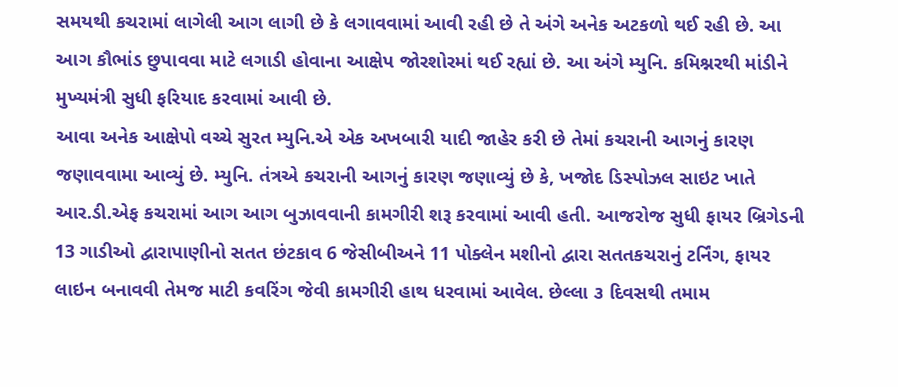સમયથી કચરામાં લાગેલી આગ લાગી છે કે લગાવવામાં આવી રહી છે તે અંગે અનેક અટકળો થઈ રહી છે. આ આગ કૌભાંડ છુપાવવા માટે લગાડી હોવાના આક્ષેપ જોરશોરમાં થઈ રહ્યાં છે. આ અંગે મ્યુનિ. કમિશ્નરથી માંડીને મુખ્યમંત્રી સુધી ફરિયાદ કરવામાં આવી છે.
આવા અનેક આક્ષેપો વચ્ચે સુરત મ્યુનિ.એ એક અખબારી યાદી જાહેર કરી છે તેમાં કચરાની આગનું કારણ જણાવવામા આવ્યું છે. મ્યુનિ. તંત્રએ કચરાની આગનું કારણ જણાવ્યું છે કે, ખજોદ ડિસ્પોઝલ સાઇટ ખાતે આર.ડી.એફ કચરામાં આગ આગ બુઝાવવાની કામગીરી શરૂ કરવામાં આવી હતી. આજરોજ સુધી ફાયર બ્રિગેડની 13 ગાડીઓ દ્વારાપાણીનો સતત છંટકાવ 6 જેસીબીઅને 11 પોક્લેન મશીનો દ્વારા સતતકચરાનું ટર્નિંગ, ફાયર લાઇન બનાવવી તેમજ માટી કવરિંગ જેવી કામગીરી હાથ ધરવામાં આવેલ. છેલ્લા ૩ દિવસથી તમામ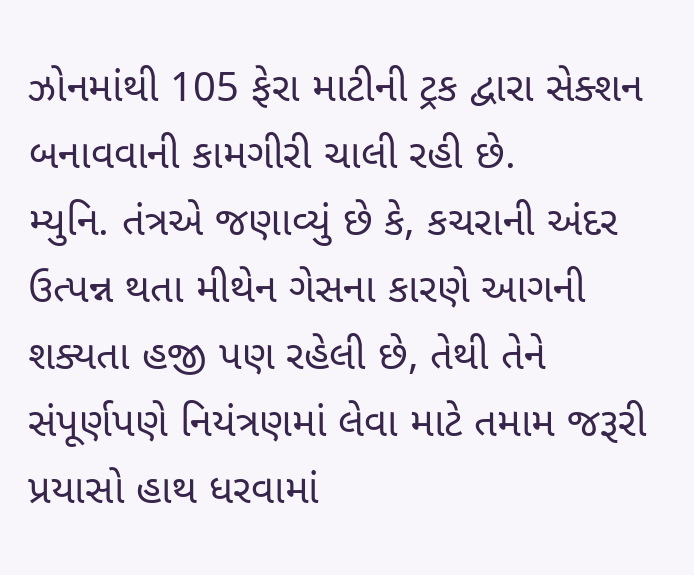ઝોનમાંથી 105 ફેરા માટીની ટ્રક દ્વારા સેક્શન બનાવવાની કામગીરી ચાલી રહી છે.
મ્યુનિ. તંત્રએ જણાવ્યું છે કે, કચરાની અંદર ઉત્પન્ન થતા મીથેન ગેસના કારણે આગની શક્યતા હજી પણ રહેલી છે, તેથી તેને સંપૂર્ણપણે નિયંત્રણમાં લેવા માટે તમામ જરૂરી પ્રયાસો હાથ ધરવામાં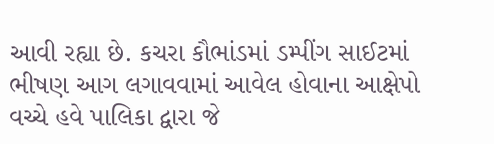આવી રહ્યા છે. કચરા કૌભાંડમાં ડમ્પીંગ સાઈટમાં ભીષણ આગ લગાવવામાં આવેલ હોવાના આક્ષેપો વચ્ચે હવે પાલિકા દ્વારા જે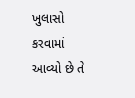ખુલાસો કરવામાં આવ્યો છે તે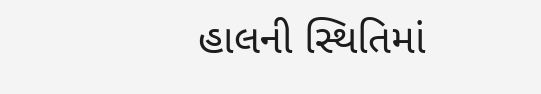હાલની સ્થિતિમાં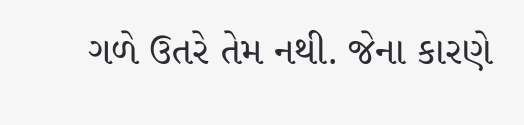ગળે ઉતરે તેમ નથી. જેના કારણે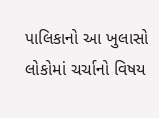પાલિકાનો આ ખુલાસો લોકોમાં ચર્ચાનો વિષય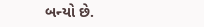બન્યો છે.